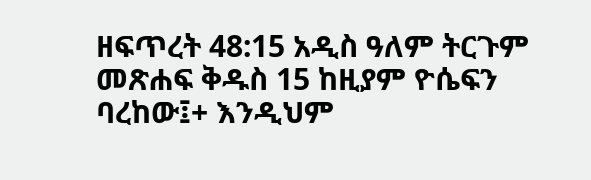ዘፍጥረት 48:15 አዲስ ዓለም ትርጉም መጽሐፍ ቅዱስ 15 ከዚያም ዮሴፍን ባረከው፤+ እንዲህም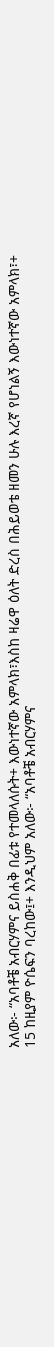አለው፦ “አባቶቼ አብርሃምና ይስሐቅ በፊቱ የተመላለሱት+ እውነተኛው አምላክ፣እስከ ዛሬዋ ዕለት ድረስ በሕይወቴ ዘመን ሁሉ እረኛ የሆነልኝ እውነተኛው አምላክ፣+
15 ከዚያም ዮሴፍን ባረከው፤+ እንዲህም አለው፦ “አባቶቼ አብርሃምና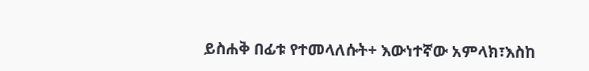ይስሐቅ በፊቱ የተመላለሱት+ እውነተኛው አምላክ፣እስከ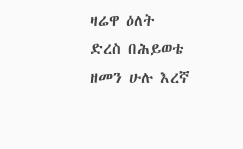ዛሬዋ ዕለት ድረስ በሕይወቴ ዘመን ሁሉ እረኛ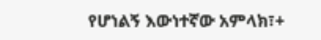የሆነልኝ እውነተኛው አምላክ፣+